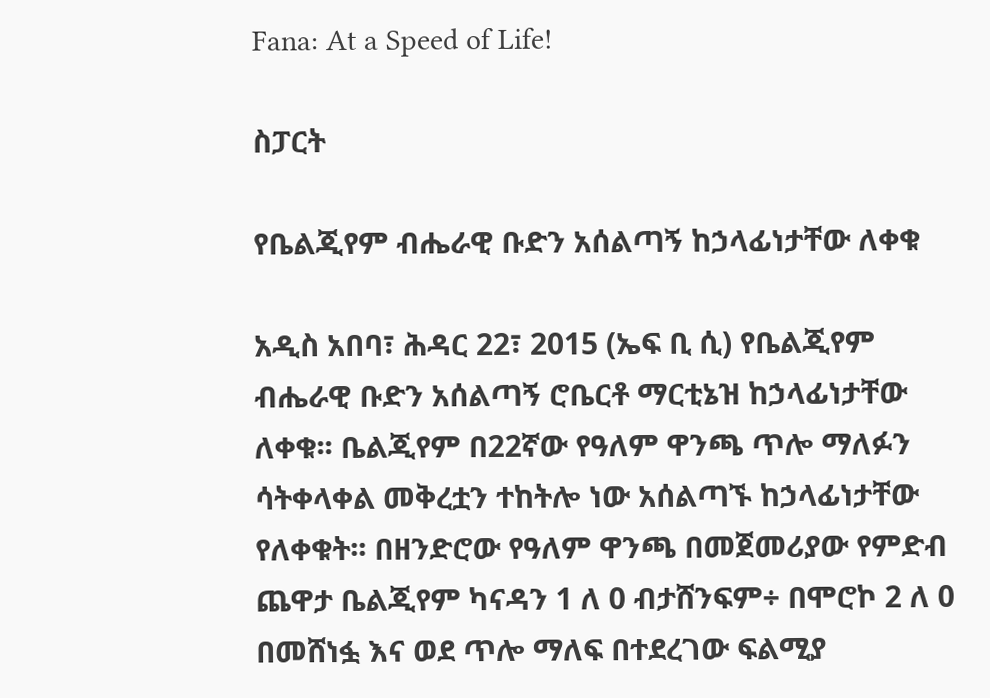Fana: At a Speed of Life!

ስፓርት

የቤልጂየም ብሔራዊ ቡድን አሰልጣኝ ከኃላፊነታቸው ለቀቁ

አዲስ አበባ፣ ሕዳር 22፣ 2015 (ኤፍ ቢ ሲ) የቤልጂየም ብሔራዊ ቡድን አሰልጣኝ ሮቤርቶ ማርቲኔዝ ከኃላፊነታቸው ለቀቁ፡፡ ቤልጂየም በ22ኛው የዓለም ዋንጫ ጥሎ ማለፉን ሳትቀላቀል መቅረቷን ተከትሎ ነው አሰልጣኙ ከኃላፊነታቸው የለቀቁት፡፡ በዘንድሮው የዓለም ዋንጫ በመጀመሪያው የምድብ ጨዋታ ቤልጂየም ካናዳን 1 ለ 0 ብታሸንፍም÷ በሞሮኮ 2 ለ 0 በመሸነፏ እና ወደ ጥሎ ማለፍ በተደረገው ፍልሚያ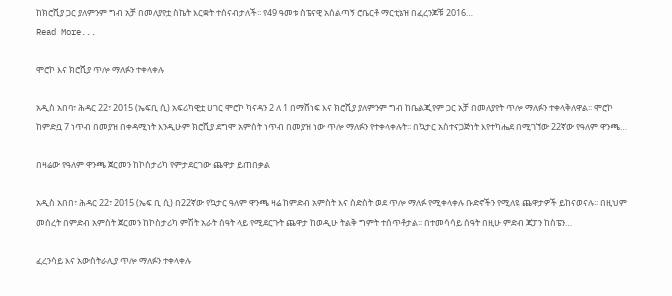ከክሮሺያ ጋር ያለምንም ግብ አቻ በመለያየቷ ስኬት እርቋት ተሰናብታለች፡፡ የ49 ዓመቱ ስፔናዊ አሰልጣኝ ሮቤርቶ ማርቲኔዝ በፈረንጆቹ 2016…
Read More...

ሞሮኮ እና ክሮሺያ ጥሎ ማለፉን ተቀላቀሉ

አዲስ አበባ፣ ሕዳር 22፣ 2015 (ኤፍቢ ሲ) አፍሪካዊቷ ሀገር ሞሮኮ ካናዳን 2 ለ 1 በማሸነፍ እና ክሮሺያ ያለምንም ግብ ከቤልጂየም ጋር አቻ በመለያየት ጥሎ ማለፉን ተቀላቅለዋል፡፡ ሞሮኮ ከምድቧ 7 ነጥብ በመያዝ በቀዳሚነት እንዲሁም ክሮሺያ ደግሞ አምስት ነጥብ በመያዝ ነው ጥሎ ማለፉን የተቀላቀሉት፡፡ በኳታር አስተናጋጅነት እየተካሔደ በሚገኘው 22ኛው የዓለም ዋንጫ…

በዛሬው የዓለም ዋንጫ ጀርመን ከኮስታሪካ የምታደርገው ጨዋታ ይጠበቃል

አዲስ አበበ፣ ሕዳር 22፣ 2015 (ኤፍ ቢ ሲ) በ22ኛው የኳታር ዓለም ዋንጫ ዛሬ ከምድብ አምስት እና ስድስት ወደ ጥሎ ማለፉ የሚቀላቀሉ ቡድኖችን የሚለዩ ጨዋታዎች ይከናወናሉ፡፡ በዚህም መሰረት በምድብ አምስት ጀርመን ከኮስታሪካ ምሽት አራት ሰዓት ላይ የሚደርጉት ጨዋታ ከወዲሁ ትልቅ ግምት ተሰጥቶታል፡፡ በተመሳሳይ ሰዓት በዚሁ ምድብ ጃፓን ከስፔን…

ፈረንሳይ እና አውስትራሊያ ጥሎ ማለፉን ተቀላቀሉ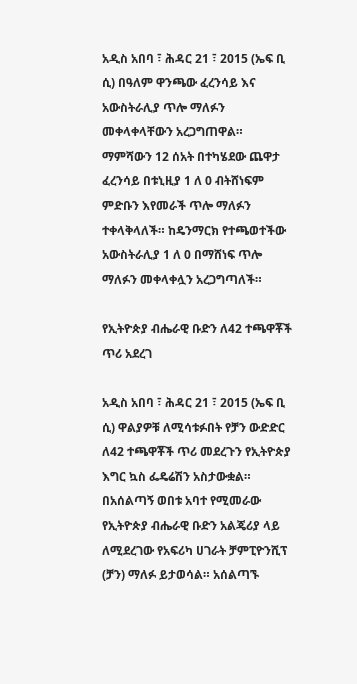አዲስ አበባ ፣ ሕዳር 21 ፣ 2015 (ኤፍ ቢ ሲ) በዓለም ዋንጫው ፈረንሳይ እና አውስትራሊያ ጥሎ ማለፉን መቀላቀላቸውን አረጋግጠዋል። ማምሻውን 12 ሰአት በተካሄደው ጨዋታ ፈረንሳይ በቱኒዚያ 1 ለ 0 ብትሸነፍም ምድቡን እየመራች ጥሎ ማለፉን ተቀላቅላለች። ከዴንማርክ የተጫወተችው አውስትራሊያ 1 ለ 0 በማሸነፍ ጥሎ ማለፉን መቀላቀሏን አረጋግጣለች።

የኢትዮጵያ ብሔራዊ ቡድን ለ42 ተጫዋቾች ጥሪ አደረገ

አዲስ አበባ ፣ ሕዳር 21 ፣ 2015 (ኤፍ ቢ ሲ) ዋልያዎቹ ለሚሳቱፉበት የቻን ውድድር ለ42 ተጫዋቾች ጥሪ መደረጉን የኢትዮጵያ እግር ኳስ ፌዴሬሽን አስታውቋል። በአሰልጣኝ ወበቱ አባተ የሚመራው የኢትዮጵያ ብሔራዊ ቡድን አልጄሪያ ላይ ለሚደረገው የአፍሪካ ሀገራት ቻምፒዮንሺፕ (ቻን) ማለፉ ይታወሳል። አሰልጣኙ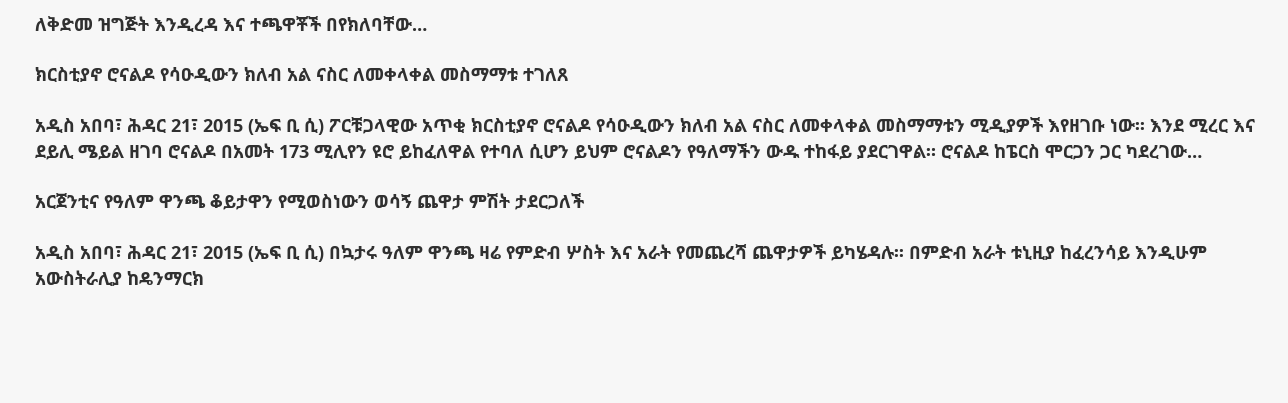ለቅድመ ዝግጅት እንዲረዳ እና ተጫዋቾች በየክለባቸው…

ክርስቲያኖ ሮናልዶ የሳዑዲውን ክለብ አል ናስር ለመቀላቀል መስማማቱ ተገለጸ

አዲስ አበባ፣ ሕዳር 21፣ 2015 (ኤፍ ቢ ሲ) ፖርቹጋላዊው አጥቂ ክርስቲያኖ ሮናልዶ የሳዑዲውን ክለብ አል ናስር ለመቀላቀል መስማማቱን ሚዲያዎች እየዘገቡ ነው፡፡ እንደ ሚረር እና ደይሊ ሜይል ዘገባ ሮናልዶ በአመት 173 ሚሊየን ዩሮ ይከፈለዋል የተባለ ሲሆን ይህም ሮናልዶን የዓለማችን ውዱ ተከፋይ ያደርገዋል። ሮናልዶ ከፔርስ ሞርጋን ጋር ካደረገው…

አርጀንቲና የዓለም ዋንጫ ቆይታዋን የሚወስነውን ወሳኝ ጨዋታ ምሽት ታደርጋለች

አዲስ አበባ፣ ሕዳር 21፣ 2015 (ኤፍ ቢ ሲ) በኳታሩ ዓለም ዋንጫ ዛሬ የምድብ ሦስት እና አራት የመጨረሻ ጨዋታዎች ይካሄዳሉ፡፡ በምድብ አራት ቱኒዚያ ከፈረንሳይ እንዲሁም አውስትራሊያ ከዴንማርክ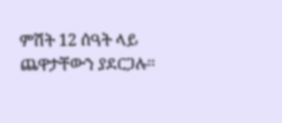ምሽት 12 ሰዓት ላይ ጨዋታቸውን ያደርጋሉ፡፡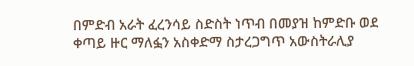በምድብ አራት ፈረንሳይ ስድስት ነጥብ በመያዝ ከምድቡ ወደ ቀጣይ ዙር ማለፏን አስቀድማ ስታረጋግጥ አውስትራሊያ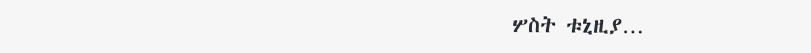ሦስት ቱኒዚያ…